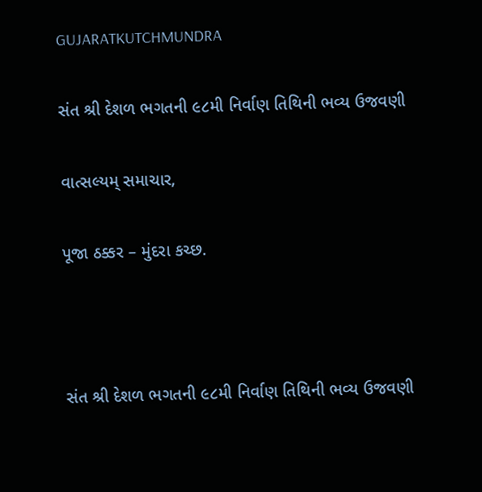GUJARATKUTCHMUNDRA

સંત શ્રી દેશળ ભગતની ૯૮મી નિર્વાણ તિથિની ભવ્ય ઉજવણી

વાત્સલ્યમ્ સમાચાર,

પૂજા ઠક્કર – મુંદરા કચ્છ.



સંત શ્રી દેશળ ભગતની ૯૮મી નિર્વાણ તિથિની ભવ્ય ઉજવણી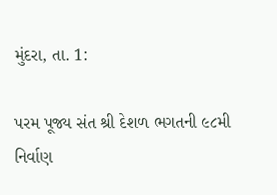મુંદરા, તા. 1:

પરમ પૂજ્ય સંત શ્રી દેશળ ભગતની ૯૮મી નિર્વાણ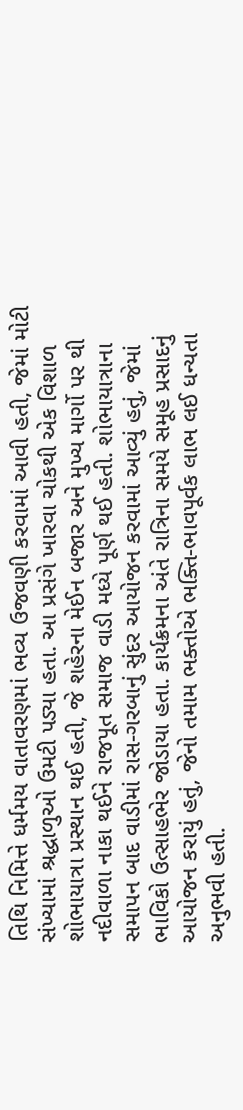તિથિ નિમિત્તે ધર્મમય વાતાવરણમાં ભવ્ય ઉજવણી કરવામાં આવી હતી, જેમાં મોટી સંખ્યામાં શ્રદ્ધાળુઓ ઉમટી પડ્યા હતા. આ પ્રસંગે ખારવા ચોકથી એક વિશાળ શોભાયાત્રા પ્રસ્થાન થઈ હતી, જે શહેરના મેઈન બજાર અને મુખ્ય માર્ગો પર થી નદીવાળા નાકા થઈને રાજપૂત સમાજ વાડી મધ્યે પૂર્ણ થઈ હતી. શોભાયાત્રાના સમાપન બાદ વાડીમાં રાસ-ગરબાનું સુંદર આયોજન કરવામાં આવ્યું હતું, જેમાં ભાવિકો ઉત્સાહભેર જોડાયા હતા. કાર્યક્રમના અંતે રાત્રિના સમયે સમૂહ પ્રસાદનું આયોજન કરાયું હતું, જેનો તમામ ભક્તોએ ભક્તિ-ભાવપૂર્વક લાભ લઈ ધન્યતા અનુભવી હતી.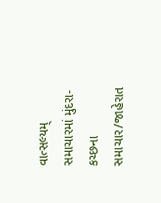વાત્સલ્યમ્ સમાચારમાં મુંદરા-કચ્છના સમાચાર/જાહેરાત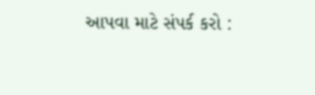આપવા માટે સંપર્ક કરો :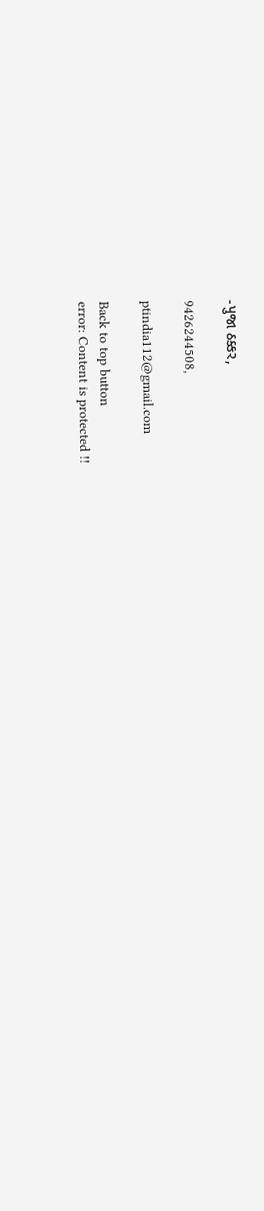-પુજા ઠક્કર,

9426244508,

ptindia112@gmail.com

Back to top button
error: Content is protected !!